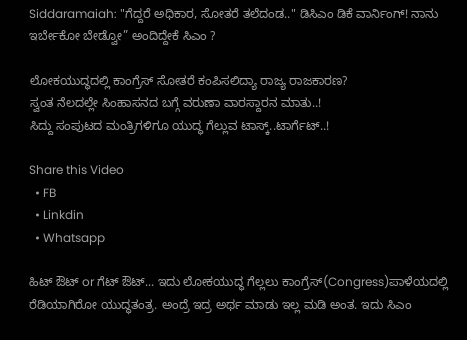Siddaramaiah: "ಗೆದ್ದರೆ ಅಧಿಕಾರ, ಸೋತರೆ ತಲೆದಂಡ.." ಡಿಸಿಎಂ ಡಿಕೆ ವಾರ್ನಿಂಗ್! ನಾನು ಇರ್ಬೇಕೋ ಬೇಡ್ವೋ” ಅಂದಿದ್ದೇಕೆ ಸಿಎಂ ?

ಲೋಕಯುದ್ಧದಲ್ಲಿ ಕಾಂಗ್ರೆಸ್ ಸೋತರೆ ಕಂಪಿಸಲಿದ್ಯಾ ರಾಜ್ಯ ರಾಜಕಾರಣ?
ಸ್ವಂತ ನೆಲದಲ್ಲೇ ಸಿಂಹಾಸನದ ಬಗ್ಗೆ ವರುಣಾ ವಾರಸ್ದಾರನ ಮಾತು..!
ಸಿದ್ದು ಸಂಪುಟದ ಮಂತ್ರಿಗಳಿಗೂ ಯುದ್ಧ ಗೆಲ್ಲುವ ಟಾಸ್ಕ್..ಟಾರ್ಗೆಟ್..!

Share this Video
  • FB
  • Linkdin
  • Whatsapp

ಹಿಟ್ ಔಟ್ or ಗೆಟ್ ಔಟ್... ಇದು ಲೋಕಯುದ್ಧ ಗೆಲ್ಲಲು ಕಾಂಗ್ರೆಸ್(Congress)ಪಾಳೆಯದಲ್ಲಿ ರೆಡಿಯಾಗಿರೋ ಯುದ್ಧತಂತ್ರ. ಅಂದ್ರೆ ಇದ್ರ ಅರ್ಥ ಮಾಡು ಇಲ್ಲ ಮಡಿ ಅಂತ. ಇದು ಸಿಎಂ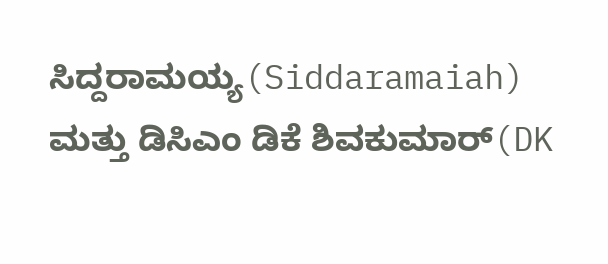ಸಿದ್ದರಾಮಯ್ಯ(Siddaramaiah) ಮತ್ತು ಡಿಸಿಎಂ ಡಿಕೆ ಶಿವಕುಮಾರ್(DK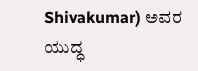Shivakumar) ಅವರ ಯುದ್ಧ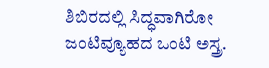ಶಿಬಿರದಲ್ಲಿ ಸಿದ್ಧವಾಗಿರೋ ಜಂಟಿವ್ಯೂಹದ ಒಂಟಿ ಅಸ್ತ್ರ.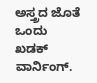ಅಸ್ತ್ರದ ಜೊತೆ ಒಂದು ಖಡಕ್ ವಾರ್ನಿಂಗ್.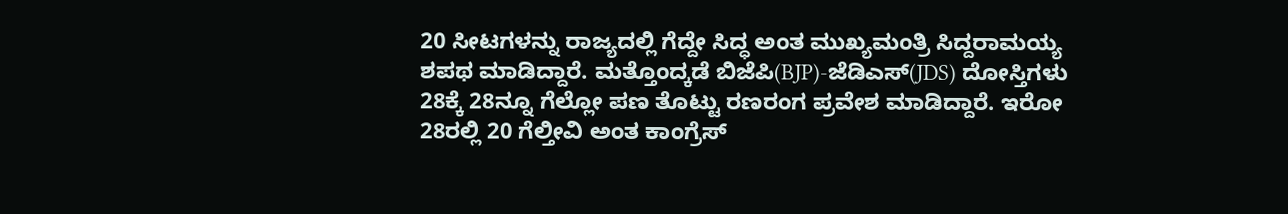20 ಸೀಟಗಳನ್ನು ರಾಜ್ಯದಲ್ಲಿ ಗೆದ್ದೇ ಸಿದ್ಧ ಅಂತ ಮುಖ್ಯಮಂತ್ರಿ ಸಿದ್ದರಾಮಯ್ಯ ಶಪಥ ಮಾಡಿದ್ದಾರೆ. ಮತ್ತೊಂದ್ಕಡೆ ಬಿಜೆಪಿ(BJP)-ಜೆಡಿಎಸ್(JDS) ದೋಸ್ತಿಗಳು 28ಕ್ಕೆ 28ನ್ನೂ ಗೆಲ್ಲೋ ಪಣ ತೊಟ್ಟು ರಣರಂಗ ಪ್ರವೇಶ ಮಾಡಿದ್ದಾರೆ. ಇರೋ 28ರಲ್ಲಿ 20 ಗೆಲ್ತೀವಿ ಅಂತ ಕಾಂಗ್ರೆಸ್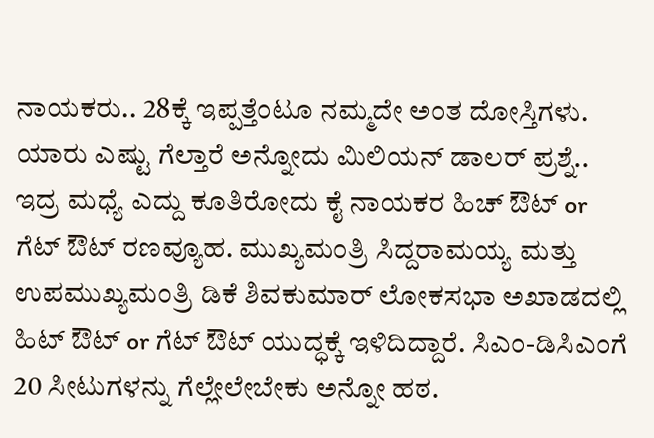ನಾಯಕರು.. 28ಕ್ಕೆ ಇಪ್ಪತ್ತೆಂಟೂ ನಮ್ಮದೇ ಅಂತ ದೋಸ್ತಿಗಳು. ಯಾರು ಎಷ್ಟು ಗೆಲ್ತಾರೆ ಅನ್ನೋದು ಮಿಲಿಯನ್ ಡಾಲರ್ ಪ್ರಶ್ನೆ.. ಇದ್ರ ಮಧ್ಯೆ ಎದ್ದು ಕೂತಿರೋದು ಕೈ ನಾಯಕರ ಹಿಚ್ ಔಟ್ or ಗೆಟ್ ಔಟ್ ರಣವ್ಯೂಹ. ಮುಖ್ಯಮಂತ್ರಿ ಸಿದ್ದರಾಮಯ್ಯ ಮತ್ತು ಉಪಮುಖ್ಯಮಂತ್ರಿ ಡಿಕೆ ಶಿವಕುಮಾರ್ ಲೋಕಸಭಾ ಅಖಾಡದಲ್ಲಿ ಹಿಟ್ ಔಟ್ or ಗೆಟ್ ಔಟ್ ಯುದ್ಧಕ್ಕೆ ಇಳಿದಿದ್ದಾರೆ. ಸಿಎಂ-ಡಿಸಿಎಂಗೆ 20 ಸೀಟುಗಳನ್ನು ಗೆಲ್ಲೇಲೇಬೇಕು ಅನ್ನೋ ಹಠ.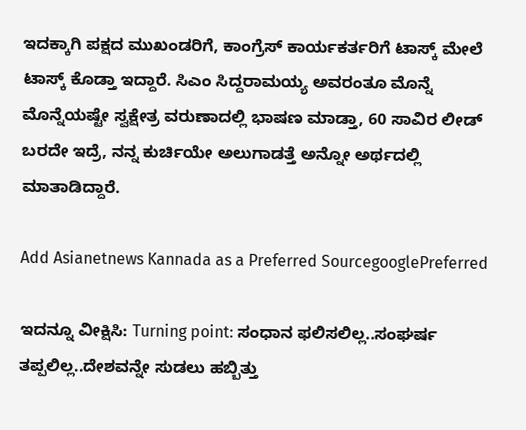ಇದಕ್ಕಾಗಿ ಪಕ್ಷದ ಮುಖಂಡರಿಗೆ, ಕಾಂಗ್ರೆಸ್ ಕಾರ್ಯಕರ್ತರಿಗೆ ಟಾಸ್ಕ್ ಮೇಲೆ ಟಾಸ್ಕ್ ಕೊಡ್ತಾ ಇದ್ದಾರೆ. ಸಿಎಂ ಸಿದ್ದರಾಮಯ್ಯ ಅವರಂತೂ ಮೊನ್ನೆ ಮೊನ್ನೆಯಷ್ಟೇ ಸ್ವಕ್ಷೇತ್ರ ವರುಣಾದಲ್ಲಿ ಭಾಷಣ ಮಾಡ್ತಾ, 60 ಸಾವಿರ ಲೀಡ್ ಬರದೇ ಇದ್ರೆ, ನನ್ನ ಕುರ್ಚಿಯೇ ಅಲುಗಾಡತ್ತೆ ಅನ್ನೋ ಅರ್ಥದಲ್ಲಿ ಮಾತಾಡಿದ್ದಾರೆ.

Add Asianetnews Kannada as a Preferred SourcegooglePreferred

ಇದನ್ನೂ ವೀಕ್ಷಿಸಿ: Turning point: ಸಂಧಾನ ಫಲಿಸಲಿಲ್ಲ..ಸಂಘರ್ಷ ತಪ್ಪಲಿಲ್ಲ..ದೇಶವನ್ನೇ ಸುಡಲು ಹಬ್ಬಿತ್ತು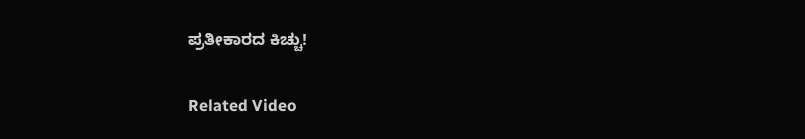ಪ್ರತೀಕಾರದ ಕಿಚ್ಚು!

Related Video